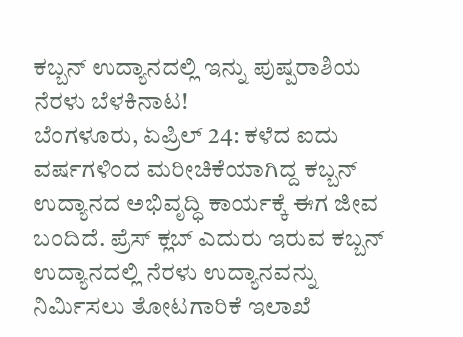ಕಬ್ಬನ್ ಉದ್ಯಾನದಲ್ಲಿ ಇನ್ನು ಪುಷ್ಪರಾಶಿಯ ನೆರಳು ಬೆಳಕಿನಾಟ!
ಬೆಂಗಳೂರು, ಏಪ್ರಿಲ್ 24: ಕಳೆದ ಐದು ವರ್ಷಗಳಿಂದ ಮರೀಚಿಕೆಯಾಗಿದ್ದ ಕಬ್ಬನ್ ಉದ್ಯಾನದ ಅಭಿವೃದ್ಧಿ ಕಾರ್ಯಕ್ಕೆ ಈಗ ಜೀವ ಬಂದಿದೆ. ಪ್ರೆಸ್ ಕ್ಲಬ್ ಎದುರು ಇರುವ ಕಬ್ಬನ್ ಉದ್ಯಾನದಲ್ಲಿ ನೆರಳು ಉದ್ಯಾನವನ್ನು ನಿರ್ಮಿಸಲು ತೋಟಗಾರಿಕೆ ಇಲಾಖೆ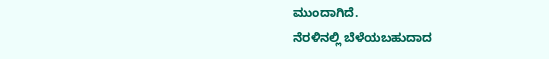ಮುಂದಾಗಿದೆ.
ನೆರಳಿನಲ್ಲಿ ಬೆಳೆಯಬಹುದಾದ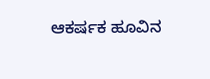ಆಕರ್ಷಕ ಹೂವಿನ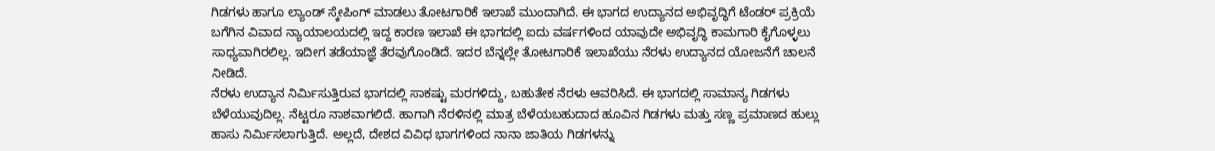ಗಿಡಗಳು ಹಾಗೂ ಲ್ಯಾಂಡ್ ಸ್ಕೇಪಿಂಗ್ ಮಾಡಲು ತೋಟಗಾರಿಕೆ ಇಲಾಖೆ ಮುಂದಾಗಿದೆ. ಈ ಭಾಗದ ಉದ್ಯಾನದ ಅಭಿವೃದ್ಧಿಗೆ ಟೆಂಡರ್ ಪ್ರಕ್ರಿಯೆ ಬಗೆಗಿನ ವಿವಾದ ನ್ಯಾಯಾಲಯದಲ್ಲಿ ಇದ್ದ ಕಾರಣ ಇಲಾಖೆ ಈ ಭಾಗದಲ್ಲಿ ಐದು ವರ್ಷಗಳಿಂದ ಯಾವುದೇ ಅಭಿವೃದ್ಧಿ ಕಾಮಗಾರಿ ಕೈಗೊಳ್ಳಲು ಸಾಧ್ಯವಾಗಿರಲಿಲ್ಲ. ಇದೀಗ ತಡೆಯಾಜ್ಞೆ ತೆರವುಗೊಂಡಿದೆ. ಇದರ ಬೆನ್ನಲ್ಲೇ ತೋಟಗಾರಿಕೆ ಇಲಾಖೆಯು ನೆರಳು ಉದ್ಯಾನದ ಯೋಜನೆಗೆ ಚಾಲನೆ ನೀಡಿದೆ.
ನೆರಳು ಉದ್ಯಾನ ನಿರ್ಮಿಸುತ್ತಿರುವ ಭಾಗದಲ್ಲಿ ಸಾಕಷ್ಟು ಮರಗಳಿದ್ದು, ಬಹುತೇಕ ನೆರಳು ಆವರಿಸಿದೆ. ಈ ಭಾಗದಲ್ಲಿ ಸಾಮಾನ್ಯ ಗಿಡಗಳು ಬೆಳೆಯುವುದಿಲ್ಲ. ನೆಟ್ಟರೂ ನಾಶವಾಗಲಿದೆ. ಹಾಗಾಗಿ ನೆರಳಿನಲ್ಲಿ ಮಾತ್ರ ಬೆಳೆಯಬಹುದಾದ ಹೂವಿನ ಗಿಡಗಳು ಮತ್ತು ಸಣ್ಣ ಪ್ರಮಾಣದ ಹುಲ್ಲು ಹಾಸು ನಿರ್ಮಿಸಲಾಗುತ್ತಿದೆ. ಅಲ್ಲದೆ, ದೇಶದ ವಿವಿಧ ಭಾಗಗಳಿಂದ ನಾನಾ ಜಾತಿಯ ಗಿಡಗಳನ್ನು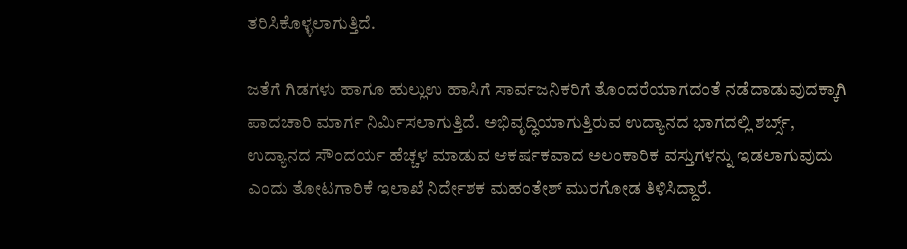ತರಿಸಿಕೊಳ್ಳಲಾಗುತ್ತಿದೆ.

ಜತೆಗೆ ಗಿಡಗಳು ಹಾಗೂ ಹುಲ್ಲುಉ ಹಾಸಿಗೆ ಸಾರ್ವಜನಿಕರಿಗೆ ತೊಂದರೆಯಾಗದಂತೆ ನಡೆದಾಡುವುದಕ್ಕಾಗಿ ಪಾದಚಾರಿ ಮಾರ್ಗ ನಿರ್ಮಿಸಲಾಗುತ್ತಿದೆ. ಅಭಿವೃದ್ಧಿಯಾಗುತ್ತಿರುವ ಉದ್ಯಾನದ ಭಾಗದಲ್ಲಿ ಶರ್ಬ್ಸ್, ಉದ್ಯಾನದ ಸೌಂದರ್ಯ ಹೆಚ್ಚಳ ಮಾಡುವ ಆಕರ್ಷಕವಾದ ಅಲಂಕಾರಿಕ ವಸ್ತುಗಳನ್ನು ಇಡಲಾಗುವುದು ಎಂದು ತೋಟಗಾರಿಕೆ ಇಲಾಖೆ ನಿರ್ದೇಶಕ ಮಹಂತೇಶ್ ಮುರಗೋಡ ತಿಳಿಸಿದ್ದಾರೆ.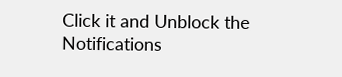Click it and Unblock the Notifications